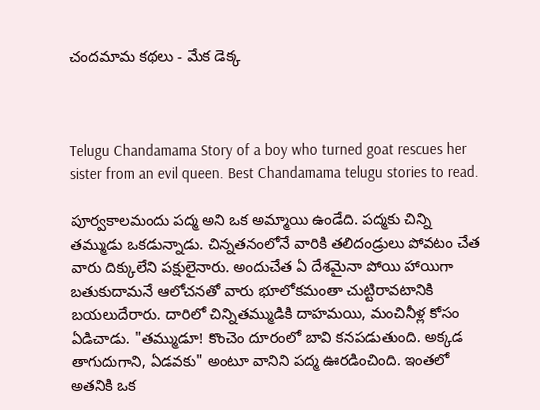చందమామ కథలు - మేక డెక్క



Telugu Chandamama Story of a boy who turned goat rescues her sister from an evil queen. Best Chandamama telugu stories to read.

పూర్వకాలమందు పద్మ అని ఒక అమ్మాయి ఉండేది. పద్మకు చిన్ని తమ్ముడు ఒకడున్నాడు. చిన్నతనంలోనే వారికి తలిదండ్రులు పోవటం చేత వారు దిక్కులేని పక్షులైనారు. అందుచేత ఏ దేశమైనా పోయి హాయిగా బతుకుదామనే ఆలోచనతో వారు భూలోకమంతా చుట్టిరావటానికి బయలుదేరారు. దారిలో చిన్నితమ్ముడికి దాహమయి, మంచినీళ్ల కోసం ఏడిచాడు. "తమ్ముడూ! కొంచెం దూరంలో బావి కనపడుతుంది. అక్కడ తాగుదుగాని, ఏడవకు" అంటూ వానిని పద్మ ఊరడించింది. ఇంతలో అతనికి ఒక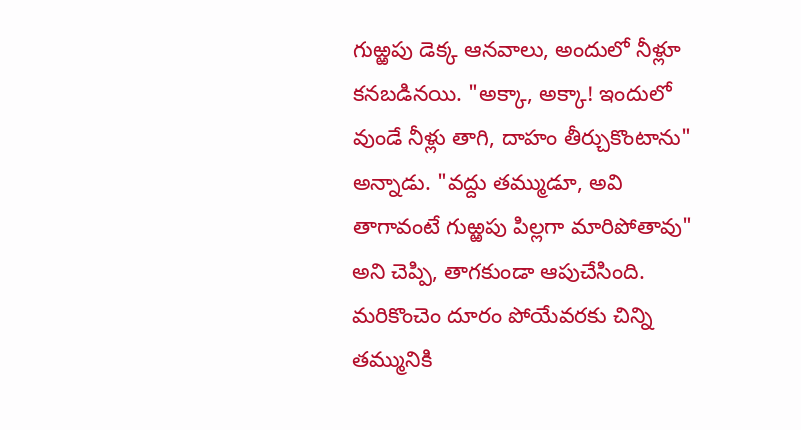గుఱ్ఱపు డెక్క ఆనవాలు, అందులో నీళ్లూ కనబడినయి. "అక్కా, అక్కా! ఇందులో వుండే నీళ్లు తాగి, దాహం తీర్చుకొంటాను" అన్నాడు. "వద్దు తమ్ముడూ, అవి తాగావంటే గుఱ్ఱపు పిల్లగా మారిపోతావు" అని చెప్పి, తాగకుండా ఆపుచేసింది. మరికొంచెం దూరం పోయేవరకు చిన్ని తమ్మునికి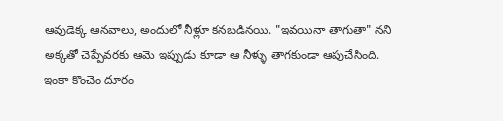ఆవుడెక్క ఆనవాలు, అందులో నీళ్లూ కనబడినయి. "ఇవయినా తాగుతా" నని అక్కతో చెప్పేవరకు ఆమె ఇప్పుడు కూడా ఆ నీళ్ళు తాగకుండా ఆపుచేసింది. ఇంకా కొంచెం దూరం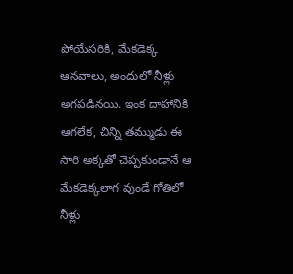పోయేసరికి, మేకడెక్క ఆనవాలు, అందులో నీళ్లు అగపడినయి. ఇంక దాహానికి ఆగలేక, చిన్ని తమ్ముడు ఈ సారి అక్కతో చెప్పకుండానే ఆ మేకడెక్కలాగ వుండే గోతిలో నీళ్లు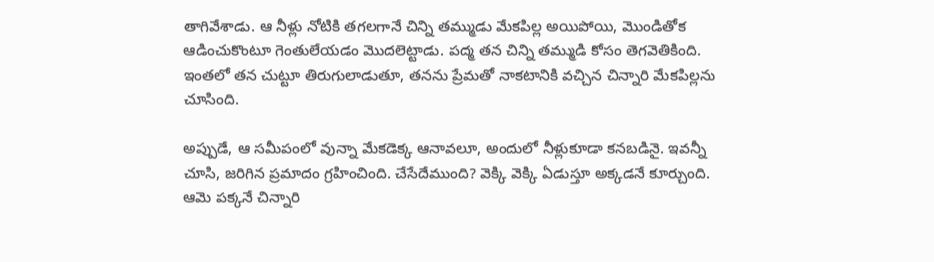తాగివేశాడు. ఆ నీళ్లు నోటికి తగలగానే చిన్ని తమ్ముడు మేకపిల్ల అయిపోయి, మొండితోక ఆడించుకొంటూ గెంతులేయడం మొదలెట్టాడు. పద్మ తన చిన్ని తమ్ముడి కోసం తెగవెతికింది. ఇంతలో తన చుట్టూ తిరుగులాడుతూ, తనను ప్రేమతో నాకటానికి వచ్చిన చిన్నారి మేకపిల్లను చూసింది.

అప్పుడే, ఆ సమీపంలో వున్నా మేకడెక్క ఆనావలూ, అందులో నీళ్లుకూడా కనబడినై. ఇవన్నీ చూసి, జరిగిన ప్రమాదం గ్రహించింది. చేసేదేముంది? వెక్కి వెక్కి ఏడుస్తూ అక్కడనే కూర్చుంది. ఆమె పక్కనే చిన్నారి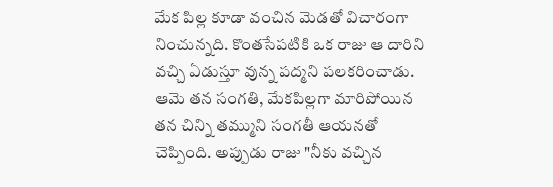మేక పిల్ల కూడా వంచిన మెడతో విచారంగా నించున్నది. కొంతసేపటికి ఒక రాజు ఆ దారిని వచ్చి ఏడుస్తూ వున్న పద్మని పలకరించాడు. ఆమె తన సంగతి, మేకపిల్లగా మారిపోయిన తన చిన్ని తమ్ముని సంగతీ ఆయనతో చెప్పింది. అప్పుడు రాజు "నీకు వచ్చిన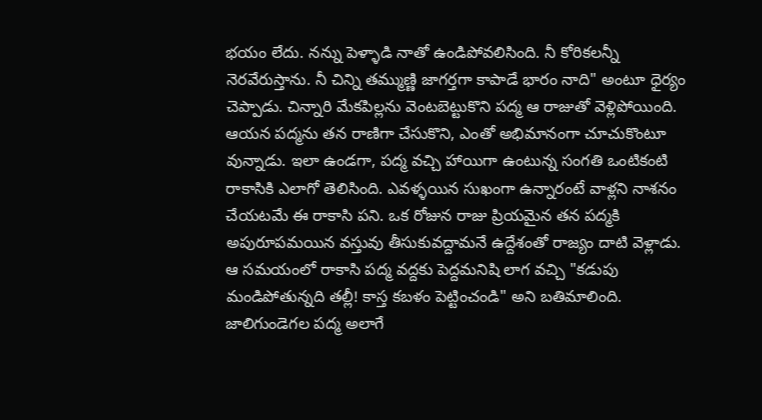భయం లేదు. నన్ను పెళ్ళాడి నాతో ఉండిపోవలిసింది. నీ కోరికలన్నీ నెరవేరుస్తాను. నీ చిన్ని తమ్ముణ్ణి జాగర్తగా కాపాడే భారం నాది" అంటూ ధైర్యం చెప్పాడు. చిన్నారి మేకపిల్లను వెంటబెట్టుకొని పద్మ ఆ రాజుతో వెళ్లిపోయింది. ఆయన పద్మను తన రాణిగా చేసుకొని, ఎంతో అభిమానంగా చూచుకొంటూ వున్నాడు. ఇలా ఉండగా, పద్మ వచ్చి హాయిగా ఉంటున్న సంగతి ఒంటికంటి రాకాసికి ఎలాగో తెలిసింది. ఎవళ్ళయిన సుఖంగా ఉన్నారంటే వాళ్లని నాశనం చేయటమే ఈ రాకాసి పని. ఒక రోజున రాజు ప్రియమైన తన పద్మకి అపురూపమయిన వస్తువు తీసుకువద్దామనే ఉద్దేశంతో రాజ్యం దాటి వెళ్లాడు. ఆ సమయంలో రాకాసి పద్మ వద్దకు పెద్దమనిషి లాగ వచ్చి "కడుపు మండిపోతున్నది తల్లీ! కాస్త కబళం పెట్టించండి" అని బతిమాలింది. జాలిగుండెగల పద్మ అలాగే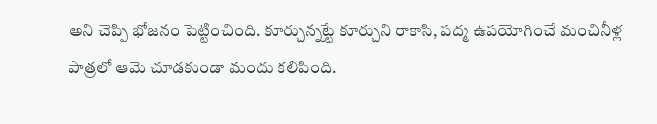అని చెప్పి భోజనం పెట్టించింది. కూర్చున్నట్టే కూర్చుని రాకాసి, పద్మ ఉపయోగించే మంచినీళ్ల పాత్రలో ఆమె చూడకుండా మందు కలిపింది.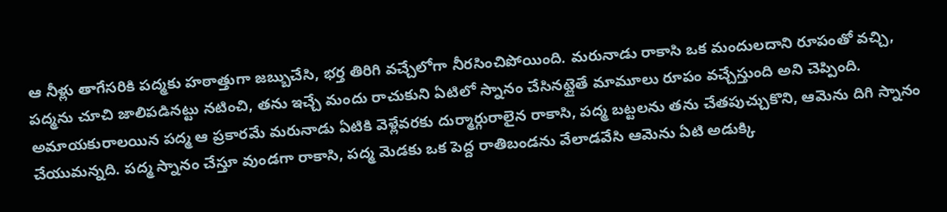ఆ నీళ్లు తాగేసరికి పద్మకు హఠాత్తుగా జబ్బుచేసి, భర్త తిరిగి వచ్చేలోగా నీరసించిపోయింది. మరునాడు రాకాసి ఒక మందులదాని రూపంతో వచ్చి, పద్మను చూచి జాలిపడినట్టు నటించి, తను ఇచ్చే మందు రాచుకుని ఏటిలో స్నానం చేసినట్లైతే మామూలు రూపం వచ్చేస్తుంది అని చెప్పింది. అమాయకురాలయిన పద్మ ఆ ప్రకారమే మరునాడు ఏటికి వెళ్లేవరకు దుర్మార్గురాలైన రాకాసి, పద్మ బట్టలను తను చేతపుచ్చుకొని, ఆమెను దిగి స్నానం చేయుమన్నది. పద్మ స్నానం చేస్తూ వుండగా రాకాసి, పద్మ మెడకు ఒక పెద్ద రాతిబండను వేలాడవేసి ఆమెను ఏటి అడుక్కి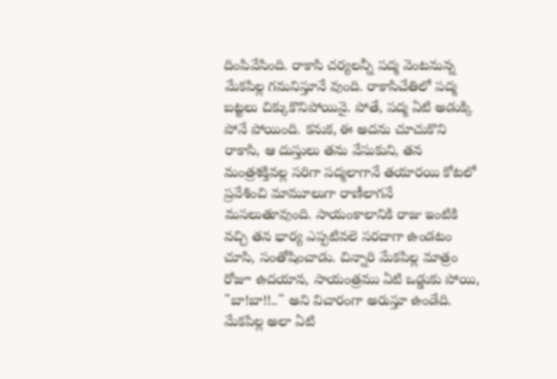దింపివేసింది. రాకాసి చర్యలన్నీ పద్మ వెంటనున్న మేకపిల్ల గమనిస్తూనే వుంది. రాకాసిచేతిలో పద్మ బట్టలు చిక్కుకొనిపోయినై. పోతే, పద్మ ఏటి అడుక్కి పోనే పోయింది. కనుక, ఈ అదను చూచుకొని రాకాసి, ఆ దుస్తులు తను వేసుకుని, తన మంత్రశక్తివల్ల సరిగా పద్మలాగానే తయారయి కోటలో ప్రవేశించి మామూలుగా రాణీలాగనే మసలుతూవుంది. సాయంకాలానికి రాజు ఇంటికి వచ్చి తన భార్య ఎప్పటివలె సరదాగా ఉండటం చూసి, సంతోషించాడు. చిన్నారి మేకపిల్ల మాత్రం రోజూ ఉదయాన, సాయంత్రము ఏటి ఒడ్డుకు పోయి, "బా!బా!!.." అని విచారంగా అరుస్తూ ఉండేది. మేకపిల్ల అలా ఏటి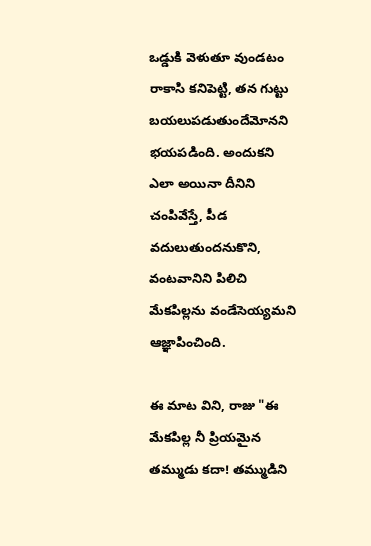ఒడ్డుకి వెళుతూ వుండటం రాకాసి కనిపెట్టి, తన గుట్టు బయలుపడుతుందేమోనని భయపడింది. అందుకని ఎలా అయినా దీనిని చంపివేస్తే, పీడ వదులుతుందనుకొని, వంటవానిని పిలిచి మేకపిల్లను వండేసెయ్యమని ఆజ్ఞాపించింది.

ఈ మాట విని, రాజు "ఈ మేకపిల్ల నీ ప్రియమైన తమ్ముడు కదా! తమ్ముడిని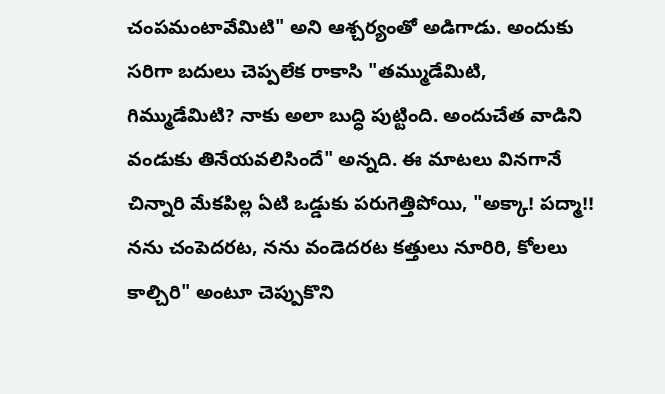చంపమంటావేమిటి" అని ఆశ్చర్యంతో అడిగాడు. అందుకు సరిగా బదులు చెప్పలేక రాకాసి "తమ్ముడేమిటి, గిమ్ముడేమిటి? నాకు అలా బుద్ధి పుట్టింది. అందుచేత వాడిని వండుకు తినేయవలిసిందే" అన్నది. ఈ మాటలు వినగానే చిన్నారి మేకపిల్ల ఏటి ఒడ్డుకు పరుగెత్తిపోయి, "అక్కా! పద్మా!! నను చంపెదరట, నను వండెదరట కత్తులు నూరిరి, కోలలు కాల్చిరి" అంటూ చెప్పుకొని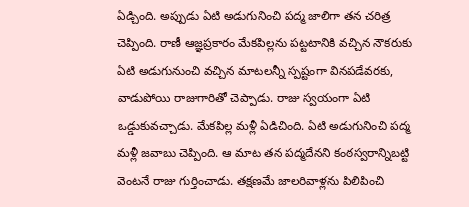ఏడ్చింది. అప్పుడు ఏటి అడుగునించి పద్మ జాలిగా తన చరిత్ర చెప్పింది. రాణీ ఆజ్ఞప్రకారం మేకపిల్లను పట్టటానికి వచ్చిన నౌకరుకు ఏటి అడుగునుంచి వచ్చిన మాటలన్నీ స్పష్టంగా వినపడేవరకు, వాడుపోయి రాజుగారితో చెప్పాడు. రాజు స్వయంగా ఏటి ఒడ్డుకువచ్చాడు. మేకపిల్ల మళ్లీ ఏడిచింది. ఏటి అడుగునించి పద్మ మళ్లీ జవాబు చెప్పింది. ఆ మాట తన పద్మదేనని కంఠస్వరాన్నిబట్టి వెంటనే రాజు గుర్తించాడు. తక్షణమే జాలరివాళ్లను పిలిపించి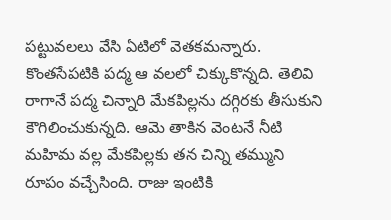పట్టువలలు వేసి ఏటిలో వెతకమన్నారు. కొంతసేపటికి పద్మ ఆ వలలో చిక్కుకొన్నది. తెలివి రాగానే పద్మ చిన్నారి మేకపిల్లను దగ్గిరకు తీసుకుని కౌగిలించుకున్నది. ఆమె తాకిన వెంటనే నీటి మహిమ వల్ల మేకపిల్లకు తన చిన్ని తమ్ముని రూపం వచ్చేసింది. రాజు ఇంటికి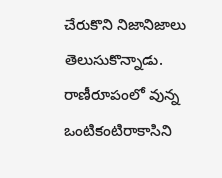చేరుకొని నిజానిజాలు తెలుసుకొన్నాడు. రాణీరూపంలో వున్న ఒంటికంటిరాకాసిని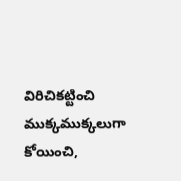విరిచికట్టించి ముక్కముక్కలుగా కోయించి,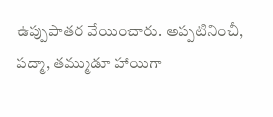ఉప్పుపాతర వేయించారు. అప్పటినించీ, పద్మా, తమ్ముడూ హాయిగా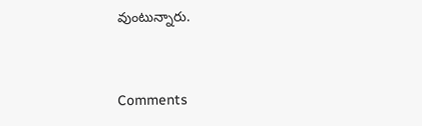వుంటున్నారు.


Comments